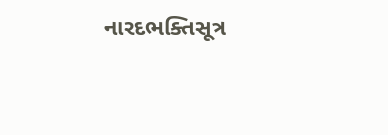નારદભક્તિસૂત્ર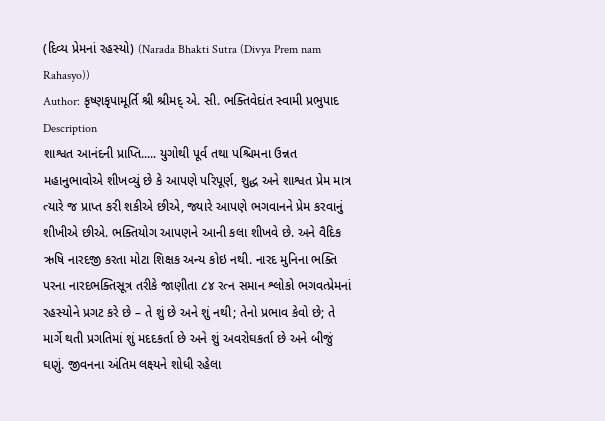(દિવ્ય પ્રેમનાં રહસ્યો) (Narada Bhakti Sutra (Divya Prem nam Rahasyo))
Author: કૃષ્ણકૃપામૂર્તિ શ્રી શ્રીમદ્ એ. સી. ભક્તિવેદાંત સ્વામી પ્રભુપાદ
Description
શાશ્વત આનંદની પ્રાપ્તિ..... યુગોથી પૂર્વ તથા પશ્ચિમના ઉન્નત મહાનુભાવોએ શીખવ્યું છે કે આપણે પરિપૂર્ણ, શુદ્ધ અને શાશ્વત પ્રેમ માત્ર ત્યારે જ પ્રાપ્ત કરી શકીએ છીએ, જ્યારે આપણે ભગવાનને પ્રેમ કરવાનું શીખીએ છીએ. ભક્તિયોગ આપણને આની કલા શીખવે છે. અને વૈદિક ઋષિ નારદજી કરતા મોટા શિક્ષક અન્ય કોઇ નથી. નારદ મુનિના ભક્તિ પરના નારદભક્તિસૂત્ર તરીકે જાણીતા ૮૪ રત્ન સમાન શ્લોકો ભગવત્પ્રેમનાં રહસ્યોને પ્રગટ કરે છે – તે શું છે અને શું નથી; તેનો પ્રભાવ કેવો છે; તે માર્ગે થતી પ્રગતિમાં શું મદદકર્તા છે અને શું અવરોઘકર્તા છે અને બીજું ઘણું. જીવનના અંતિમ લક્ષ્યને શોધી રહેલા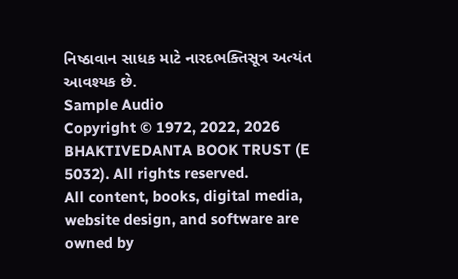નિષ્ઠાવાન સાધક માટે નારદભક્તિસૂત્ર અત્યંત આવશ્યક છે.
Sample Audio
Copyright © 1972, 2022, 2026 BHAKTIVEDANTA BOOK TRUST (E 5032). All rights reserved.
All content, books, digital media, website design, and software are owned by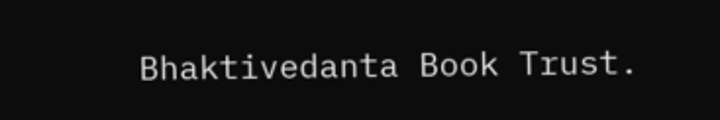Bhaktivedanta Book Trust.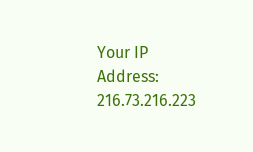Your IP Address: 216.73.216.223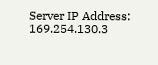Server IP Address: 169.254.130.3